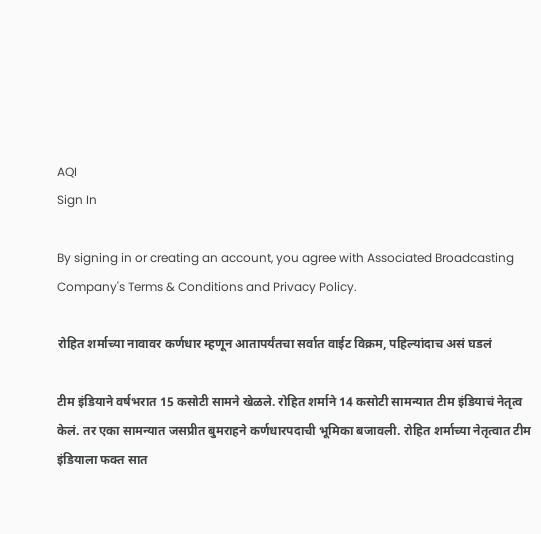AQI
Sign In

By signing in or creating an account, you agree with Associated Broadcasting Company's Terms & Conditions and Privacy Policy.

रोहित शर्माच्या नावावर कर्णधार म्हणून आतापर्यंतचा सर्वात वाईट विक्रम, पहिल्यांदाच असं घडलं

टीम इंडियाने वर्षभरात 15 कसोटी सामने खेळले. रोहित शर्माने 14 कसोटी सामन्यात टीम इंडियाचं नेतृत्व केलं. तर एका सामन्यात जसप्रीत बुमराहने कर्णधारपदाची भूमिका बजावली. रोहित शर्माच्या नेतृत्वात टीम इंडियाला फक्त सात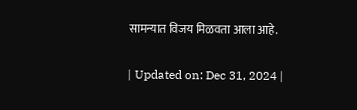सामन्यात विजय मिळवता आला आहे.

| Updated on: Dec 31, 2024 |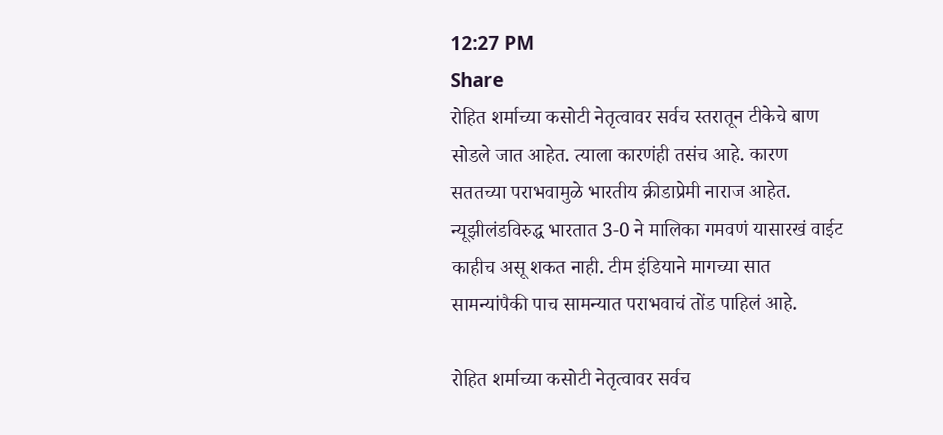12:27 PM
Share
रोहित शर्माच्या कसोटी नेतृत्वावर सर्वच स्तरातून टीकेचे बाण सोडले जात आहेत. त्याला कारणंही तसंच आहे. कारण सततच्या पराभवामुळे भारतीय क्रीडाप्रेमी नाराज आहेत. न्यूझीलंडविरुद्ध भारतात 3-0 ने मालिका गमवणं यासारखं वाईट काहीच असू शकत नाही. टीम इंडियाने मागच्या सात सामन्यांपैकी पाच सामन्यात पराभवाचं तोंड पाहिलं आहे.

रोहित शर्माच्या कसोटी नेतृत्वावर सर्वच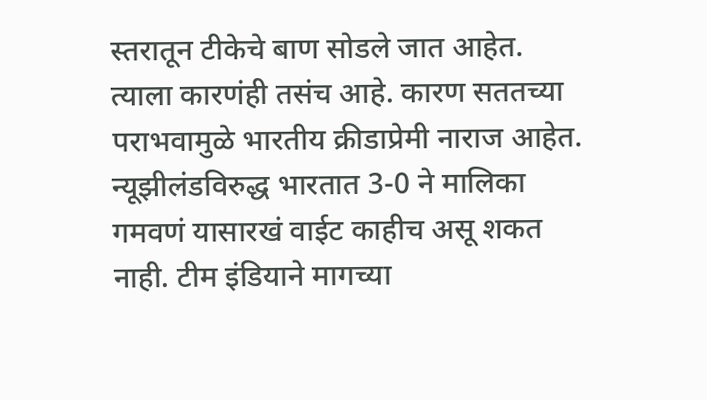स्तरातून टीकेचे बाण सोडले जात आहेत. त्याला कारणंही तसंच आहे. कारण सततच्या पराभवामुळे भारतीय क्रीडाप्रेमी नाराज आहेत. न्यूझीलंडविरुद्ध भारतात 3-0 ने मालिका गमवणं यासारखं वाईट काहीच असू शकत नाही. टीम इंडियाने मागच्या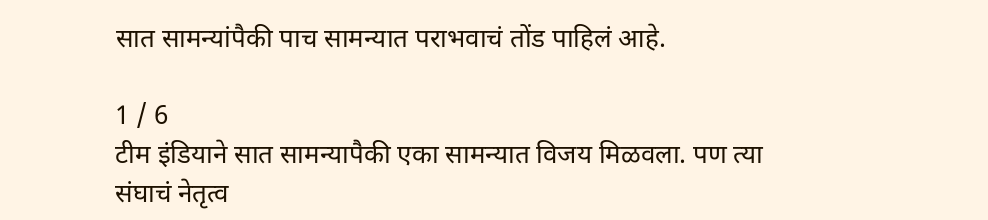सात सामन्यांपैकी पाच सामन्यात पराभवाचं तोंड पाहिलं आहे.

1 / 6
टीम इंडियाने सात सामन्यापैकी एका सामन्यात विजय मिळवला. पण त्या संघाचं नेतृत्व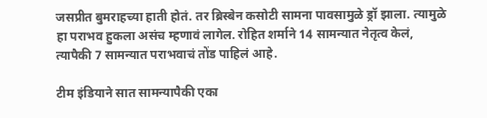जसप्रीत बुमराहच्या हाती होतं. तर ब्रिस्बेन कसोटी सामना पावसामुळे ड्रॉ झाला. त्यामुळे हा पराभव हुकला असंच म्हणावं लागेल. रोहित शर्माने 14 सामन्यात नेतृत्व केलं, त्यापैकी 7 सामन्यात पराभवाचं तोंड पाहिलं आहे.

टीम इंडियाने सात सामन्यापैकी एका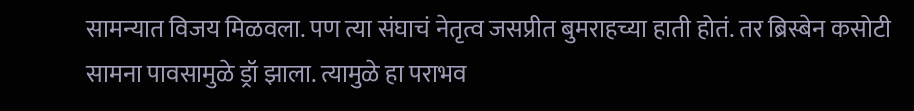सामन्यात विजय मिळवला. पण त्या संघाचं नेतृत्व जसप्रीत बुमराहच्या हाती होतं. तर ब्रिस्बेन कसोटी सामना पावसामुळे ड्रॉ झाला. त्यामुळे हा पराभव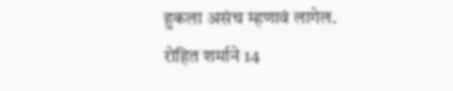हुकला असंच म्हणावं लागेल. रोहित शर्माने 14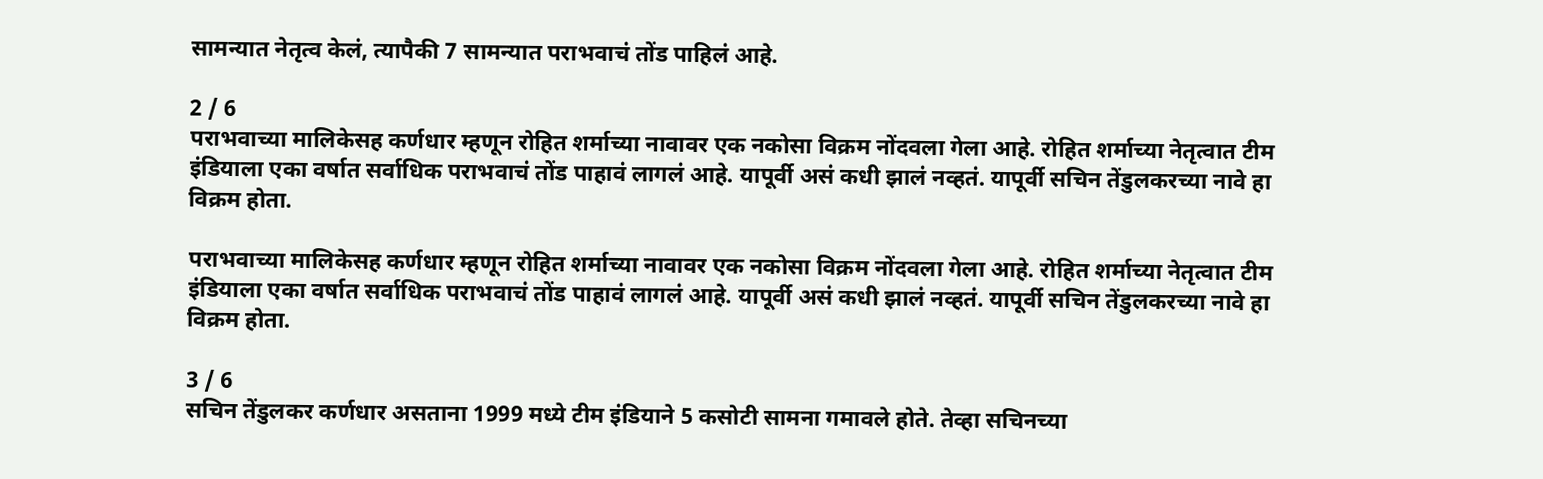सामन्यात नेतृत्व केलं, त्यापैकी 7 सामन्यात पराभवाचं तोंड पाहिलं आहे.

2 / 6
पराभवाच्या मालिकेसह कर्णधार म्हणून रोहित शर्माच्या नावावर एक नकोसा विक्रम नोंदवला गेला आहे. रोहित शर्माच्या नेतृत्वात टीम इंडियाला एका वर्षात सर्वाधिक पराभवाचं तोंड पाहावं लागलं आहे. यापूर्वी असं कधी झालं नव्हतं. यापूर्वी सचिन तेंडुलकरच्या नावे हा विक्रम होता.

पराभवाच्या मालिकेसह कर्णधार म्हणून रोहित शर्माच्या नावावर एक नकोसा विक्रम नोंदवला गेला आहे. रोहित शर्माच्या नेतृत्वात टीम इंडियाला एका वर्षात सर्वाधिक पराभवाचं तोंड पाहावं लागलं आहे. यापूर्वी असं कधी झालं नव्हतं. यापूर्वी सचिन तेंडुलकरच्या नावे हा विक्रम होता.

3 / 6
सचिन तेंडुलकर कर्णधार असताना 1999 मध्ये टीम इंडियाने 5 कसोटी सामना गमावले होते. तेव्हा सचिनच्या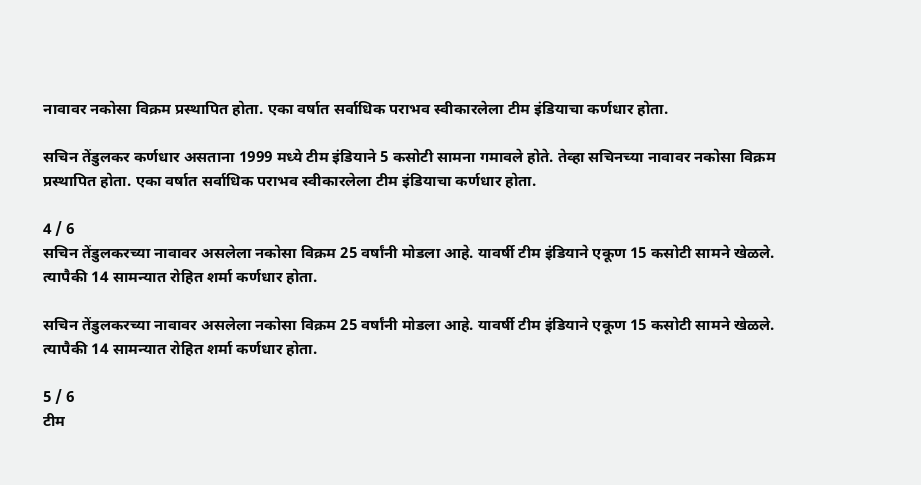नावावर नकोसा विक्रम प्रस्थापित होता. एका वर्षात सर्वाधिक पराभव स्वीकारलेला टीम इंडियाचा कर्णधार होता.

सचिन तेंडुलकर कर्णधार असताना 1999 मध्ये टीम इंडियाने 5 कसोटी सामना गमावले होते. तेव्हा सचिनच्या नावावर नकोसा विक्रम प्रस्थापित होता. एका वर्षात सर्वाधिक पराभव स्वीकारलेला टीम इंडियाचा कर्णधार होता.

4 / 6
सचिन तेंडुलकरच्या नावावर असलेला नकोसा विक्रम 25 वर्षांनी मोडला आहे. यावर्षी टीम इंडियाने एकूण 15 कसोटी सामने खेळले. त्यापैकी 14 सामन्यात रोहित शर्मा कर्णधार होता.

सचिन तेंडुलकरच्या नावावर असलेला नकोसा विक्रम 25 वर्षांनी मोडला आहे. यावर्षी टीम इंडियाने एकूण 15 कसोटी सामने खेळले. त्यापैकी 14 सामन्यात रोहित शर्मा कर्णधार होता.

5 / 6
टीम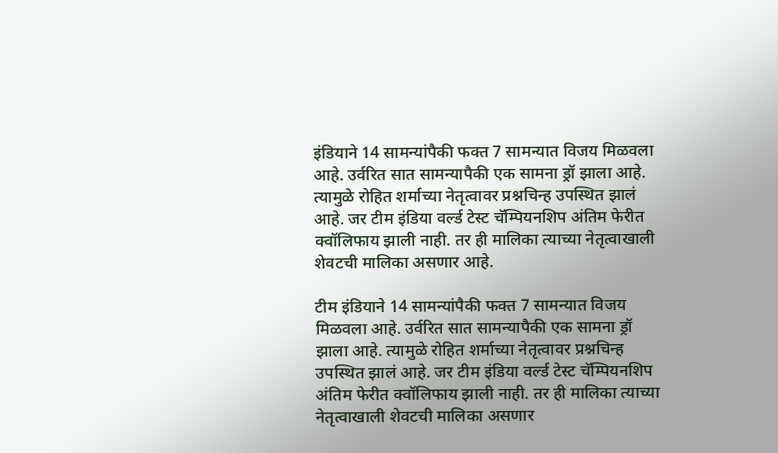इंडियाने 14 सामन्यांपैकी फक्त 7 सामन्यात विजय मिळवला आहे. उर्वरित सात सामन्यापैकी एक सामना ड्रॉ झाला आहे.  त्यामुळे रोहित शर्माच्या नेतृत्वावर प्रश्नचिन्ह उपस्थित झालं आहे. जर टीम इंडिया वर्ल्ड टेस्ट चॅम्पियनशिप अंतिम फेरीत क्वॉलिफाय झाली नाही. तर ही मालिका त्याच्या नेतृत्वाखाली शेवटची मालिका असणार आहे.

टीम इंडियाने 14 सामन्यांपैकी फक्त 7 सामन्यात विजय मिळवला आहे. उर्वरित सात सामन्यापैकी एक सामना ड्रॉ झाला आहे. त्यामुळे रोहित शर्माच्या नेतृत्वावर प्रश्नचिन्ह उपस्थित झालं आहे. जर टीम इंडिया वर्ल्ड टेस्ट चॅम्पियनशिप अंतिम फेरीत क्वॉलिफाय झाली नाही. तर ही मालिका त्याच्या नेतृत्वाखाली शेवटची मालिका असणार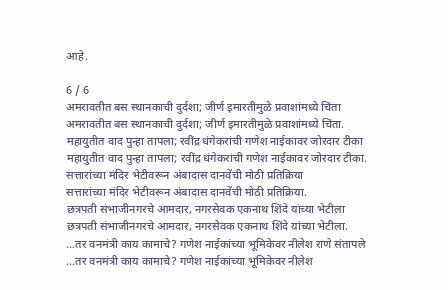आहे.

6 / 6
अमरावतीत बस स्थानकाची दुर्दशा; जीर्ण इमारतीमुळे प्रवाशांमध्ये चिंता
अमरावतीत बस स्थानकाची दुर्दशा; जीर्ण इमारतीमुळे प्रवाशांमध्ये चिंता.
महायुतीत वाद पुन्हा तापला; रवींद्र धंगेकरांची गणेश नाईकावर जोरदार टीका
महायुतीत वाद पुन्हा तापला; रवींद्र धंगेकरांची गणेश नाईकावर जोरदार टीका.
सत्तारांच्या मंदिर भेटीवरून अंबादास दानवेंची मोठी प्रतिक्रिया
सत्तारांच्या मंदिर भेटीवरून अंबादास दानवेंची मोठी प्रतिक्रिया.
छत्रपती संभाजीनगरचे आमदार, नगरसेवक एकनाथ शिंदे यांच्या भेटीला
छत्रपती संभाजीनगरचे आमदार, नगरसेवक एकनाथ शिंदे यांच्या भेटीला.
...तर वनमंत्री काय कामाचे? गणेश नाईकांच्या भूमिकेवर नीलेश राणे संतापले
...तर वनमंत्री काय कामाचे? गणेश नाईकांच्या भूमिकेवर नीलेश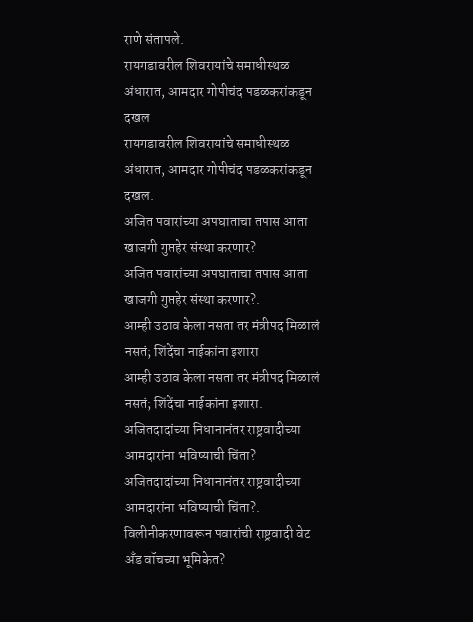राणे संतापले.
रायगडावरील शिवरायांचे समाधीस्थळ अंधारात, आमदार गोपीचंद पडळकरांकडून दखल
रायगडावरील शिवरायांचे समाधीस्थळ अंधारात, आमदार गोपीचंद पडळकरांकडून दखल.
अजित पवारांच्या अपघाताचा तपास आता खाजगी गुप्तहेर संस्था करणार?
अजित पवारांच्या अपघाताचा तपास आता खाजगी गुप्तहेर संस्था करणार?.
आम्ही उठाव केला नसता तर मंत्रीपद मिळालं नसतं; शिंदेंचा नाईकांना इशारा
आम्ही उठाव केला नसता तर मंत्रीपद मिळालं नसतं; शिंदेंचा नाईकांना इशारा.
अजितदादांच्या निधानानंतर राष्ट्रवादीच्या आमदारांना भविष्याची चिंता?
अजितदादांच्या निधानानंतर राष्ट्रवादीच्या आमदारांना भविष्याची चिंता?.
विलीनीकरणावरून पवारांची राष्ट्रवादी वेट अँड वॉचच्या भूमिकेत?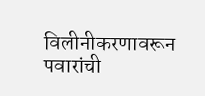विलीनीकरणावरून पवारांची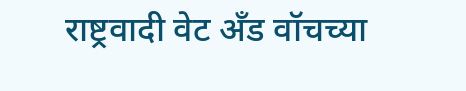राष्ट्रवादी वेट अँड वॉचच्या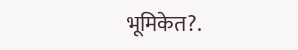भूमिकेत?.